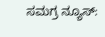ಸಮಗ್ರ ನ್ಯೂಸ್: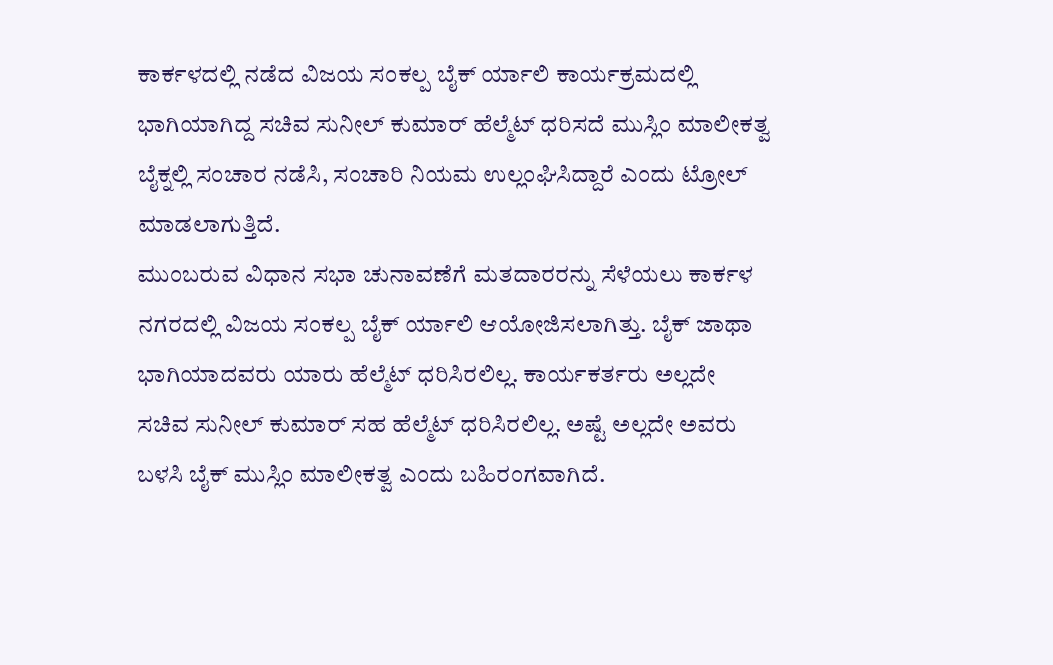ಕಾರ್ಕಳದಲ್ಲಿ ನಡೆದ ವಿಜಯ ಸಂಕಲ್ಪ ಬೈಕ್ ರ್ಯಾಲಿ ಕಾರ್ಯಕ್ರಮದಲ್ಲಿ ಭಾಗಿಯಾಗಿದ್ದ ಸಚಿವ ಸುನೀಲ್ ಕುಮಾರ್ ಹೆಲ್ಮೆಟ್ ಧರಿಸದೆ ಮುಸ್ಲಿಂ ಮಾಲೀಕತ್ವ ಬೈಕ್ನಲ್ಲಿ ಸಂಚಾರ ನಡೆಸಿ, ಸಂಚಾರಿ ನಿಯಮ ಉಲ್ಲಂಘಿಸಿದ್ದಾರೆ ಎಂದು ಟ್ರೋಲ್ ಮಾಡಲಾಗುತ್ತಿದೆ.
ಮುಂಬರುವ ವಿಧಾನ ಸಭಾ ಚುನಾವಣೆಗೆ ಮತದಾರರನ್ನು ಸೆಳೆಯಲು ಕಾರ್ಕಳ ನಗರದಲ್ಲಿ ವಿಜಯ ಸಂಕಲ್ಪ ಬೈಕ್ ರ್ಯಾಲಿ ಆಯೋಜಿಸಲಾಗಿತ್ತು. ಬೈಕ್ ಜಾಥಾ ಭಾಗಿಯಾದವರು ಯಾರು ಹೆಲ್ಮೆಟ್ ಧರಿಸಿರಲಿಲ್ಲ. ಕಾರ್ಯಕರ್ತರು ಅಲ್ಲದೇ ಸಚಿವ ಸುನೀಲ್ ಕುಮಾರ್ ಸಹ ಹೆಲ್ಮೆಟ್ ಧರಿಸಿರಲಿಲ್ಲ. ಅಷ್ಟೆ ಅಲ್ಲದೇ ಅವರು ಬಳಸಿ ಬೈಕ್ ಮುಸ್ಲಿಂ ಮಾಲೀಕತ್ವ ಎಂದು ಬಹಿರಂಗವಾಗಿದೆ.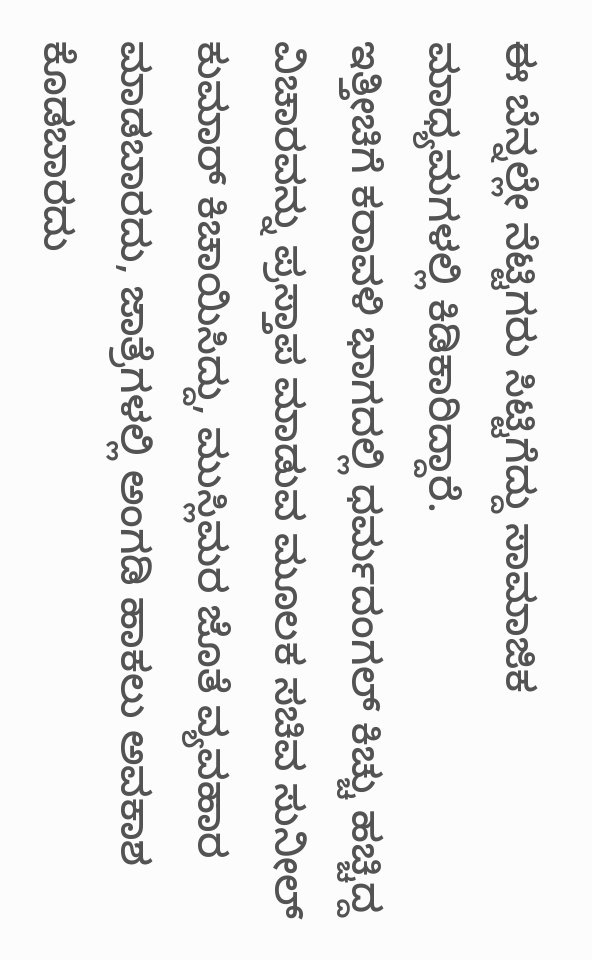ಈ ಬೆನ್ನಲ್ಲೇ ನೆಟ್ಟಿಗರು ಸಿಟ್ಟಿಗೆದ್ದು ಸಾಮಾಜಿಕ ಮಾಧ್ಯಮಗಳಲ್ಲಿ ಕಿಡಿಕಾರಿದ್ದಾರೆ.
ಇತ್ತೀಚಿಗೆ ಕರಾವಳಿ ಭಾಗದಲ್ಲಿ ಧರ್ಮದಂಗಲ್ ಕಿಚ್ಚು ಹಚ್ಚಿದ್ದ ವಿಚಾರವನ್ನು ಪ್ರಸ್ತಾಪ ಮಾಡುವ ಮೂಲಕ ಸಚಿವ ಸುನೀಲ್ ಕುಮಾರ್ ಕಿಚಾಯಿಸಿದ್ದು, ಮುಸ್ಲಿಮರ ಜೊತೆ ವ್ಯವಹಾರ ಮಾಡಬಾರದು, ಜಾತ್ರೆಗಳಲ್ಲಿ ಅಂಗಡಿ ಹಾಕಲು ಅವಕಾಶ ಕೊಡಬಾರದು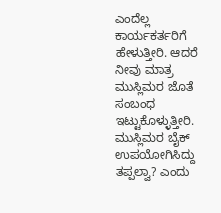ಎಂದೆಲ್ಲ ಕಾರ್ಯಕರ್ತರಿಗೆ ಹೇಳುತ್ತೀರಿ. ಆದರೆ ನೀವು ಮಾತ್ರ ಮುಸ್ಲಿಮರ ಜೊತೆ ಸಂಬಂಧ ಇಟ್ಟುಕೊಳ್ಳುತ್ತೀರಿ. ಮುಸ್ಲಿಮರ ಬೈಕ್ ಉಪಯೋಗಿಸಿದ್ದು ತಪ್ಪಲ್ವಾ? ಎಂದು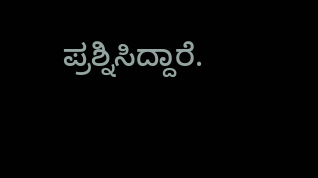ಪ್ರಶ್ನಿಸಿದ್ದಾರೆ.